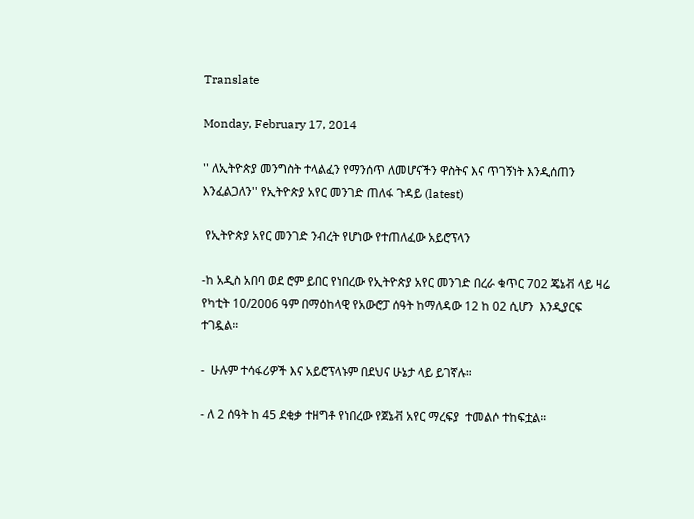Translate

Monday, February 17, 2014

'' ለኢትዮጵያ መንግስት ተላልፈን የማንሰጥ ለመሆናችን ዋስትና እና ጥገኝነት እንዲሰጠን እንፈልጋለን'' የኢትዮጵያ አየር መንገድ ጠለፋ ጉዳይ (latest)

 የኢትዮጵያ አየር መንገድ ንብረት የሆነው የተጠለፈው አይሮፕላን

-ከ አዲስ አበባ ወደ ሮም ይበር የነበረው የኢትዮጵያ አየር መንገድ በረራ ቁጥር 702 ጄኔቭ ላይ ዛሬ የካቲት 10/2006 ዓም በማዕከላዊ የአውሮፓ ሰዓት ከማለዳው 12 ከ 02 ሲሆን  እንዲያርፍ ተገዷል።

-  ሁሉም ተሳፋሪዎች እና አይሮፕላኑም በደህና ሁኔታ ላይ ይገኛሉ።

- ለ 2 ሰዓት ከ 45 ደቂቃ ተዘግቶ የነበረው የጀኔቭ አየር ማረፍያ  ተመልሶ ተከፍቷል።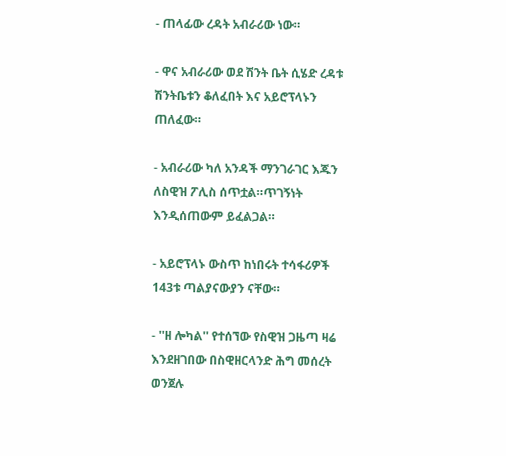- ጠላፊው ረዳት አብራሪው ነው።

- ዋና አብራሪው ወደ ሽንት ቤት ሲሄድ ረዳቱ ሽንትቤቱን ቆለፈበት እና አይሮፕላኑን ጠለፈው።

- አብራሪው ካለ አንዳች ማንገራገር እጁን ለስዊዝ ፖሊስ ሰጥቷል።ጥገኝነት እንዲሰጠውም ይፈልጋል።

- አይሮፕላኑ ውስጥ ከነበሩት ተሳፋሪዎች 143ቱ ጣልያናውያን ናቸው።

- ''ዘ ሎካል'' የተሰኘው የስዊዝ ጋዜጣ ዛሬ እንደዘገበው በስዊዘርላንድ ሕግ መሰረት ወንጀሉ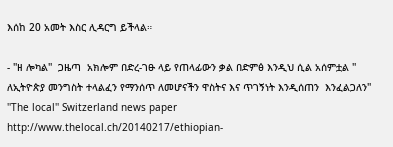እሰከ 20 አመት እስር ሊዳርግ ይችላል።

- ''ዘ ሎካል''  ጋዜጣ  አክሎም በድረ-ገፁ ላይ የጠላፊውን ቃል በድምፅ እንዲህ ሲል አሰምቷል '' ለኢትዮጵያ መንግስት ተላልፈን የማንሰጥ ለመሆናችን ዋስትና እና ጥገኝነት እንዲሰጠን  እንፈልጋለን''
''The local'' Switzerland news paper http://www.thelocal.ch/20140217/ethiopian-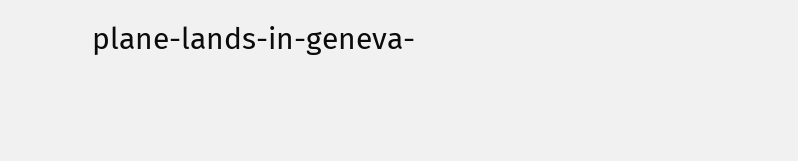plane-lands-in-geneva-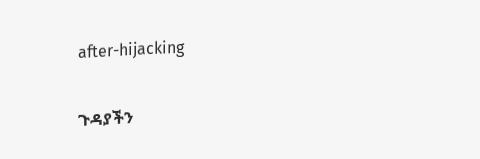after-hijacking

ጉዳያችን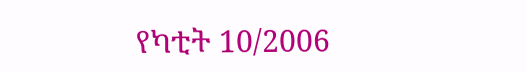የካቲት 10/2006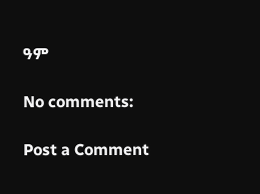ዓም

No comments:

Post a Comment